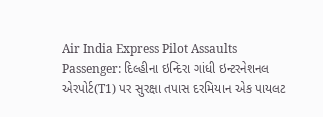Air India Express Pilot Assaults Passenger: દિલ્હીના ઇન્દિરા ગાંધી ઇન્ટરનેશનલ એરપોર્ટ(T1) પર સુરક્ષા તપાસ દરમિયાન એક પાયલટ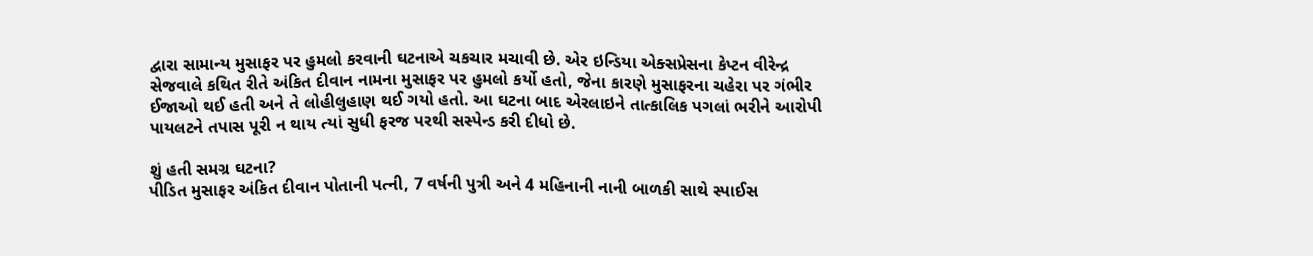દ્વારા સામાન્ય મુસાફર પર હુમલો કરવાની ઘટનાએ ચકચાર મચાવી છે. એર ઇન્ડિયા એક્સપ્રેસના કેપ્ટન વીરેન્દ્ર સેજવાલે કથિત રીતે અંકિત દીવાન નામના મુસાફર પર હુમલો કર્યો હતો, જેના કારણે મુસાફરના ચહેરા પર ગંભીર ઈજાઓ થઈ હતી અને તે લોહીલુહાણ થઈ ગયો હતો. આ ઘટના બાદ એરલાઇને તાત્કાલિક પગલાં ભરીને આરોપી પાયલટને તપાસ પૂરી ન થાય ત્યાં સુધી ફરજ પરથી સસ્પેન્ડ કરી દીધો છે.

શું હતી સમગ્ર ઘટના?
પીડિત મુસાફર અંકિત દીવાન પોતાની પત્ની, 7 વર્ષની પુત્રી અને 4 મહિનાની નાની બાળકી સાથે સ્પાઈસ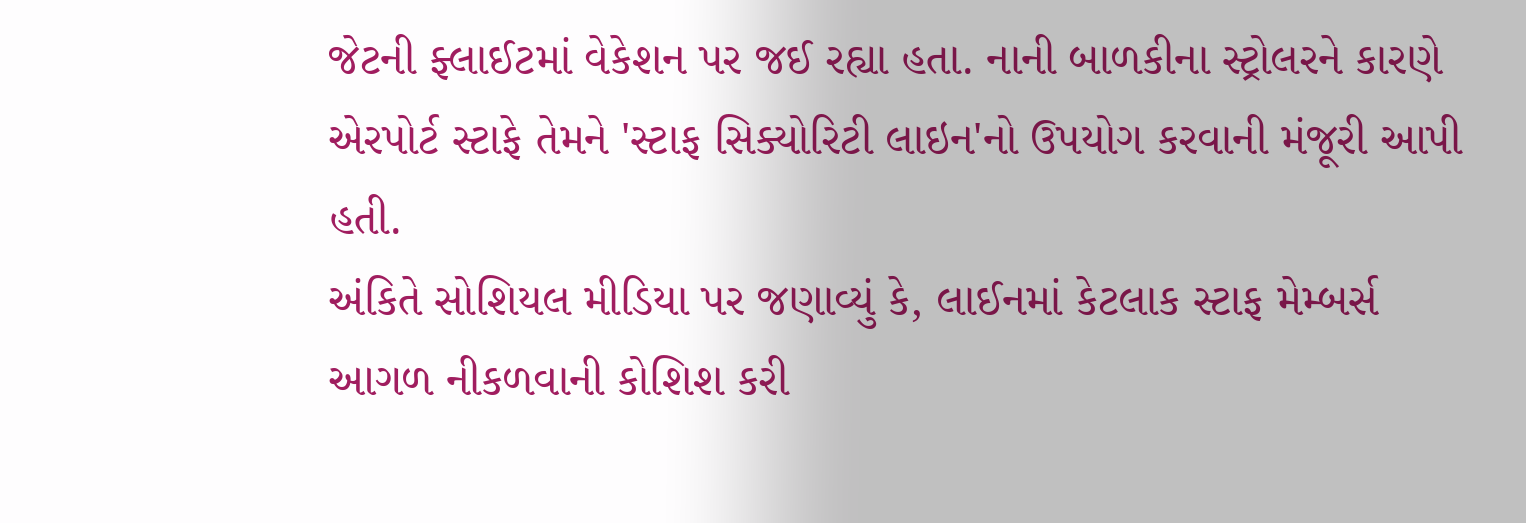જેટની ફ્લાઈટમાં વેકેશન પર જઈ રહ્યા હતા. નાની બાળકીના સ્ટ્રોલરને કારણે એરપોર્ટ સ્ટાફે તેમને 'સ્ટાફ સિક્યોરિટી લાઇન'નો ઉપયોગ કરવાની મંજૂરી આપી હતી.
અંકિતે સોશિયલ મીડિયા પર જણાવ્યું કે, લાઈનમાં કેટલાક સ્ટાફ મેમ્બર્સ આગળ નીકળવાની કોશિશ કરી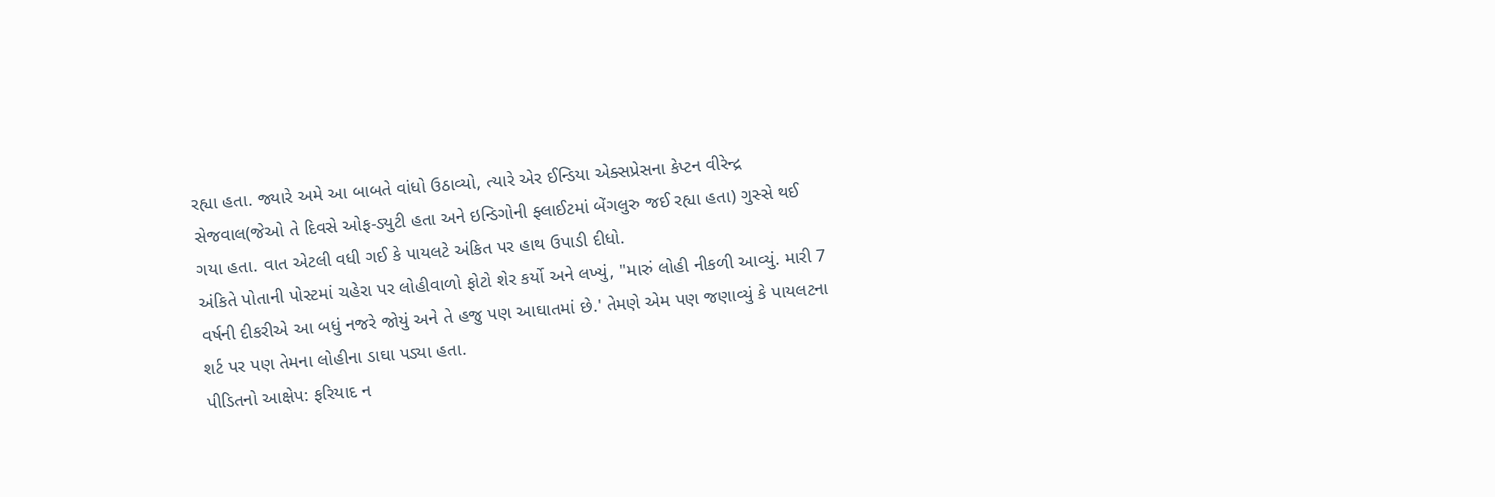રહ્યા હતા. જ્યારે અમે આ બાબતે વાંધો ઉઠાવ્યો, ત્યારે એર ઈન્ડિયા એક્સપ્રેસના કેપ્ટન વીરેન્દ્ર સેજવાલ(જેઓ તે દિવસે ઓફ-ડ્યુટી હતા અને ઇન્ડિગોની ફ્લાઈટમાં બેંગલુરુ જઈ રહ્યા હતા) ગુસ્સે થઈ ગયા હતા. વાત એટલી વધી ગઈ કે પાયલટે અંકિત પર હાથ ઉપાડી દીધો.
અંકિતે પોતાની પોસ્ટમાં ચહેરા પર લોહીવાળો ફોટો શેર કર્યો અને લખ્યું, "મારું લોહી નીકળી આવ્યું. મારી 7 વર્ષની દીકરીએ આ બધું નજરે જોયું અને તે હજુ પણ આઘાતમાં છે.' તેમણે એમ પણ જણાવ્યું કે પાયલટના શર્ટ પર પણ તેમના લોહીના ડાઘા પડ્યા હતા.
પીડિતનો આક્ષેપ: ફરિયાદ ન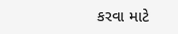કરવા માટે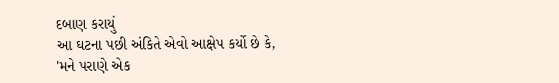દબાણ કરાયું
આ ઘટના પછી અંકિતે એવો આક્ષેપ કર્યો છે કે, 'મને પરાણે એક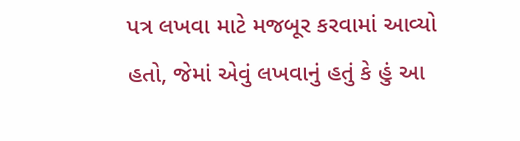પત્ર લખવા માટે મજબૂર કરવામાં આવ્યો હતો, જેમાં એવું લખવાનું હતું કે હું આ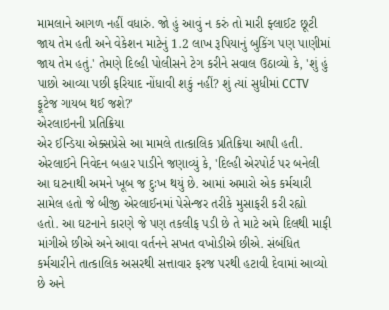મામલાને આગળ નહીં વધારું. જો હું આવું ન કરું તો મારી ફ્લાઈટ છૂટી જાય તેમ હતી અને વેકેશન માટેનું 1.2 લાખ રૂપિયાનું બુકિંગ પણ પાણીમાં જાય તેમ હતું.' તેમણે દિલ્હી પોલીસને ટેગ કરીને સવાલ ઉઠાવ્યો કે, 'શું હું પાછો આવ્યા પછી ફરિયાદ નોંધાવી શકું નહીં? શું ત્યાં સુધીમાં CCTV ફૂટેજ ગાયબ થઈ જશે?'
એરલાઇનની પ્રતિક્રિયા
એર ઈન્ડિયા એક્સપ્રેસે આ મામલે તાત્કાલિક પ્રતિક્રિયા આપી હતી. એરલાઈને નિવેદન બહાર પાડીને જણાવ્યું કે, 'દિલ્હી એરપોર્ટ પર બનેલી આ ઘટનાથી અમને ખૂબ જ દુઃખ થયું છે. આમાં અમારો એક કર્મચારી સામેલ હતો જે બીજી એરલાઈનમાં પેસેન્જર તરીકે મુસાફરી કરી રહ્યો હતો. આ ઘટનાને કારણે જે પણ તકલીફ પડી છે તે માટે અમે દિલથી માફી માંગીએ છીએ અને આવા વર્તનને સખત વખોડીએ છીએ. સંબંધિત કર્મચારીને તાત્કાલિક અસરથી સત્તાવાર ફરજ પરથી હટાવી દેવામાં આવ્યો છે અને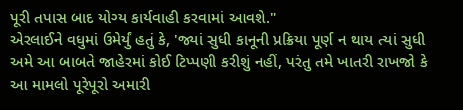પૂરી તપાસ બાદ યોગ્ય કાર્યવાહી કરવામાં આવશે."
એરલાઈને વધુમાં ઉમેર્યું હતું કે, 'જ્યાં સુધી કાનૂની પ્રક્રિયા પૂર્ણ ન થાય ત્યાં સુધી અમે આ બાબતે જાહેરમાં કોઈ ટિપ્પણી કરીશું નહીં, પરંતુ તમે ખાતરી રાખજો કે આ મામલો પૂરેપૂરો અમારી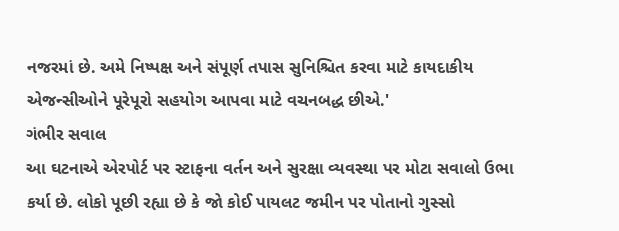નજરમાં છે. અમે નિષ્પક્ષ અને સંપૂર્ણ તપાસ સુનિશ્ચિત કરવા માટે કાયદાકીય એજન્સીઓને પૂરેપૂરો સહયોગ આપવા માટે વચનબદ્ધ છીએ.'
ગંભીર સવાલ
આ ઘટનાએ એરપોર્ટ પર સ્ટાફના વર્તન અને સુરક્ષા વ્યવસ્થા પર મોટા સવાલો ઉભા કર્યા છે. લોકો પૂછી રહ્યા છે કે જો કોઈ પાયલટ જમીન પર પોતાનો ગુસ્સો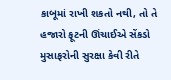કાબૂમાં રાખી શકતો નથી, તો તે હજારો ફૂટની ઊંચાઈએ સેંકડો મુસાફરોની સુરક્ષા કેવી રીતે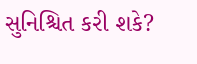સુનિશ્ચિત કરી શકે?